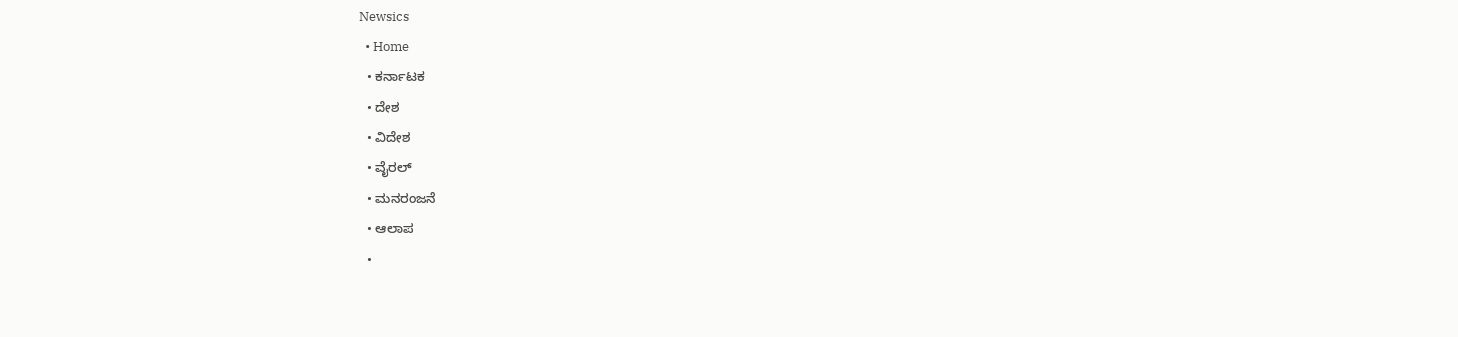Newsics
  • Home
  • ಕರ್ನಾಟಕ
  • ದೇಶ
  • ವಿದೇಶ
  • ವೈರಲ್
  • ಮನರಂಜನೆ
  • ಆಲಾಪ
  •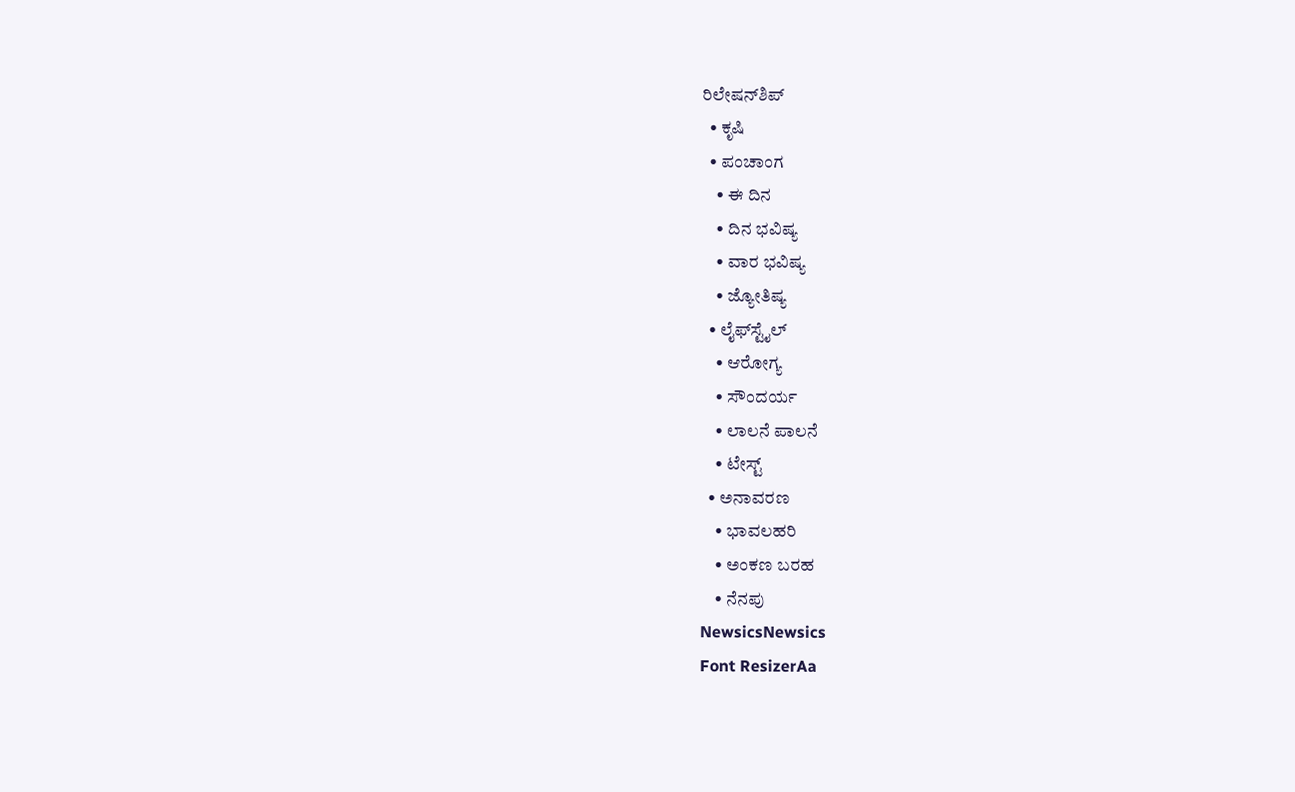ರಿಲೇಷನ್‌ಶಿಪ್
  • ಕೃಷಿ
  • ಪಂಚಾಂಗ
    • ಈ ದಿನ
    • ದಿನ ಭವಿಷ್ಯ
    • ವಾರ ಭವಿಷ್ಯ
    • ಜ್ಯೋತಿಷ್ಯ
  • ಲೈಫ್‌ಸ್ಟೈಲ್
    • ಆರೋಗ್ಯ
    • ಸೌಂದರ್ಯ
    • ಲಾಲನೆ ಪಾಲನೆ
    • ಟೇಸ್ಟ್
  • ಅನಾವರಣ
    • ಭಾವಲಹರಿ
    • ಅಂಕಣ ಬರಹ
    • ನೆನಪು
NewsicsNewsics
Font ResizerAa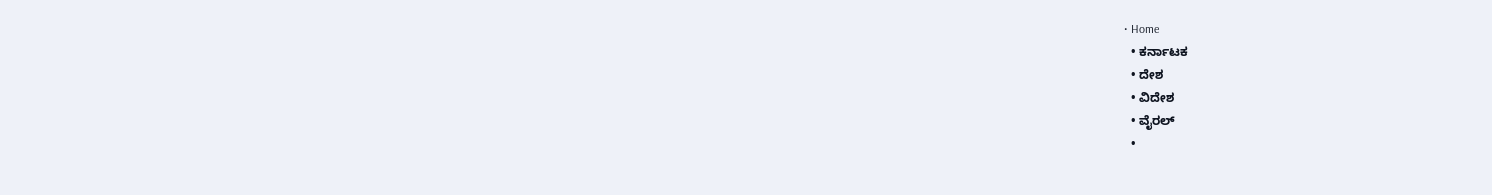• Home
  • ಕರ್ನಾಟಕ
  • ದೇಶ
  • ವಿದೇಶ
  • ವೈರಲ್
  •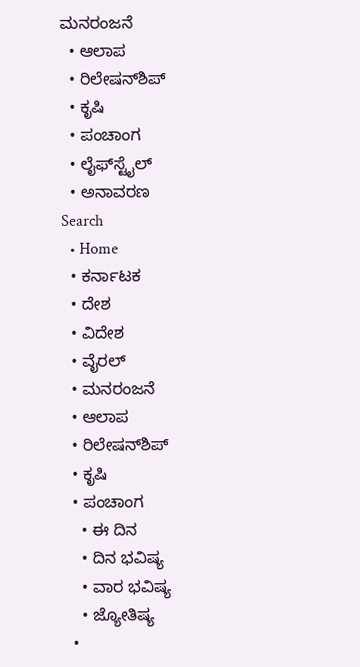ಮನರಂಜನೆ
  • ಆಲಾಪ
  • ರಿಲೇಷನ್‌ಶಿಪ್
  • ಕೃಷಿ
  • ಪಂಚಾಂಗ
  • ಲೈಫ್‌ಸ್ಟೈಲ್
  • ಅನಾವರಣ
Search
  • Home
  • ಕರ್ನಾಟಕ
  • ದೇಶ
  • ವಿದೇಶ
  • ವೈರಲ್
  • ಮನರಂಜನೆ
  • ಆಲಾಪ
  • ರಿಲೇಷನ್‌ಶಿಪ್
  • ಕೃಷಿ
  • ಪಂಚಾಂಗ
    • ಈ ದಿನ
    • ದಿನ ಭವಿಷ್ಯ
    • ವಾರ ಭವಿಷ್ಯ
    • ಜ್ಯೋತಿಷ್ಯ
  •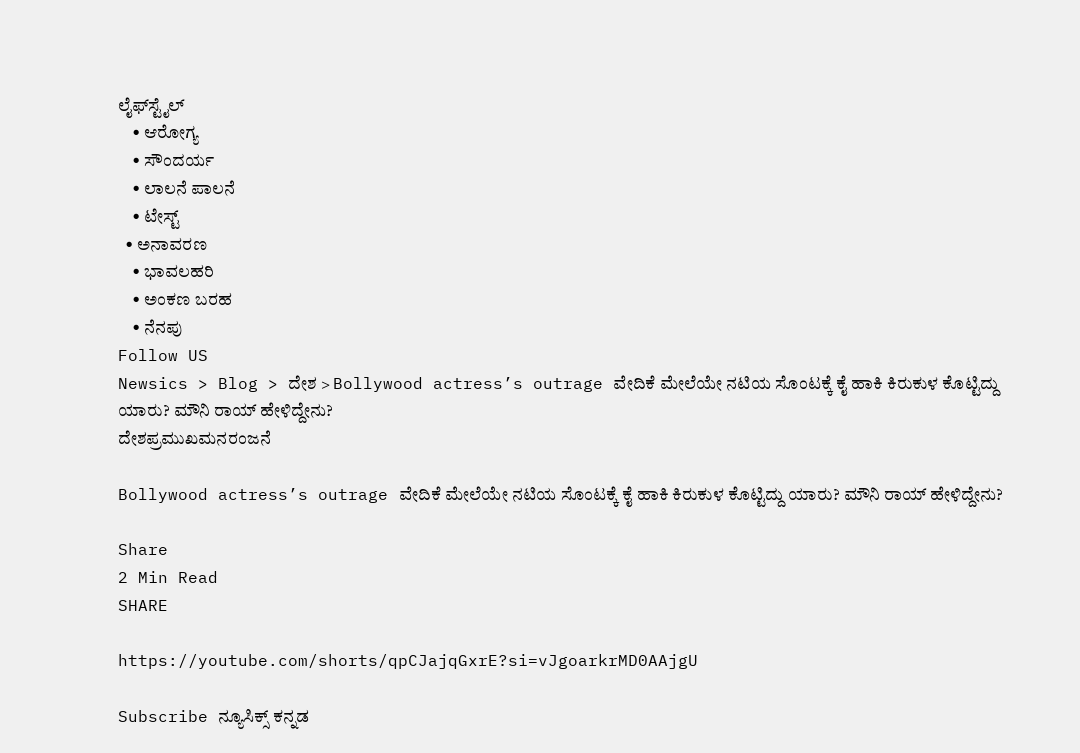ಲೈಫ್‌ಸ್ಟೈಲ್
    • ಆರೋಗ್ಯ
    • ಸೌಂದರ್ಯ
    • ಲಾಲನೆ ಪಾಲನೆ
    • ಟೇಸ್ಟ್
  • ಅನಾವರಣ
    • ಭಾವಲಹರಿ
    • ಅಂಕಣ ಬರಹ
    • ನೆನಪು
Follow US
Newsics > Blog > ದೇಶ > Bollywood actress’s outrage ವೇದಿಕೆ ಮೇಲೆಯೇ ನಟಿಯ ಸೊಂಟಕ್ಕೆ ಕೈ ಹಾಕಿ ಕಿರುಕುಳ ಕೊಟ್ಟಿದ್ದು ಯಾರು? ಮೌನಿ ರಾಯ್ ಹೇಳಿದ್ದೇನು?
ದೇಶಪ್ರಮುಖಮನರಂಜನೆ

Bollywood actress’s outrage ವೇದಿಕೆ ಮೇಲೆಯೇ ನಟಿಯ ಸೊಂಟಕ್ಕೆ ಕೈ ಹಾಕಿ ಕಿರುಕುಳ ಕೊಟ್ಟಿದ್ದು ಯಾರು? ಮೌನಿ ರಾಯ್ ಹೇಳಿದ್ದೇನು?

Share
2 Min Read
SHARE

https://youtube.com/shorts/qpCJajqGxrE?si=vJgoarkrMD0AAjgU

Subscribe ನ್ಯೂಸಿಕ್ಸ್ ಕನ್ನಡ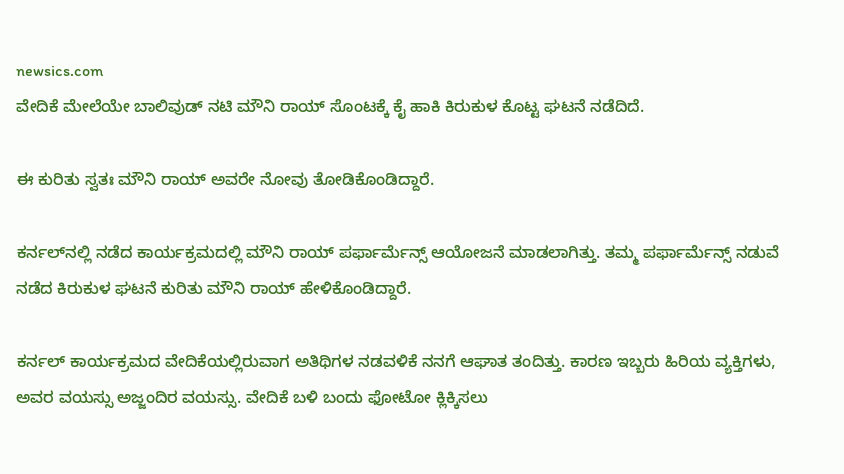newsics.com
ವೇದಿಕೆ ಮೇಲೆಯೇ ಬಾಲಿವುಡ್ ನಟಿ ಮೌನಿ ರಾಯ್‌ ಸೊಂಟಕ್ಕೆ‌ ಕೈ ಹಾಕಿ ಕಿರುಕುಳ ಕೊಟ್ಟ ಘಟನೆ ನಡೆದಿದೆ.

ಈ ಕುರಿತು ಸ್ವತಃ ಮೌನಿ ರಾಯ್ ಅವರೇ ನೋವು ತೋಡಿಕೊಂಡಿದ್ದಾರೆ.

ಕರ್ನಲ್‌ನಲ್ಲಿ ನಡೆದ ಕಾರ್ಯಕ್ರಮದಲ್ಲಿ ಮೌನಿ ರಾಯ್ ಪರ್ಫಾರ್ಮೆನ್ಸ್ ಆಯೋಜನೆ ಮಾಡಲಾಗಿತ್ತು. ತಮ್ಮ ಪರ್ಫಾರ್ಮೆನ್ಸ್ ನಡುವೆ ನಡೆದ ಕಿರುಕುಳ ಘಟನೆ ಕುರಿತು ಮೌನಿ ರಾಯ್ ಹೇಳಿಕೊಂಡಿದ್ದಾರೆ.

ಕರ್ನಲ್ ಕಾರ್ಯಕ್ರಮದ ವೇದಿಕೆಯಲ್ಲಿರುವಾಗ ಅತಿಥಿಗಳ ನಡವಳಿಕೆ ನನಗೆ ಆಘಾತ ತಂದಿತ್ತು. ಕಾರಣ ಇಬ್ಬರು ಹಿರಿಯ ವ್ಯಕ್ತಿಗಳು, ಅವರ ವಯಸ್ಸು ಅಜ್ಜಂದಿರ ವಯಸ್ಸು. ವೇದಿಕೆ ಬಳಿ ಬಂದು ಫೋಟೋ ಕ್ಲಿಕ್ಕಿಸಲು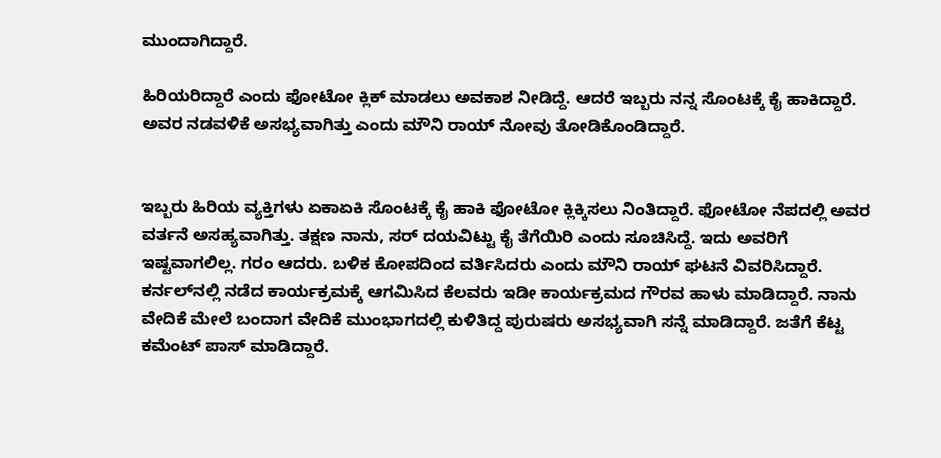ಮುಂದಾಗಿದ್ದಾರೆ.

ಹಿರಿಯರಿದ್ದಾರೆ ಎಂದು ಫೋಟೋ ಕ್ಲಿಕ್ ಮಾಡಲು ಅವಕಾಶ ನೀಡಿದ್ದೆ. ಆದರೆ ಇಬ್ಬರು ನನ್ನ ಸೊಂಟಕ್ಕೆ ಕೈ ಹಾಕಿದ್ದಾರೆ. ಅವರ ನಡವಳಿಕೆ ಅಸಭ್ಯವಾಗಿತ್ತು ಎಂದು ಮೌನಿ ರಾಯ್ ನೋವು ತೋಡಿಕೊಂಡಿದ್ದಾರೆ.


ಇಬ್ಬರು ಹಿರಿಯ ವ್ಯಕ್ತಿಗಳು ಏಕಾಏಕಿ ಸೊಂಟಕ್ಕೆ ಕೈ ಹಾಕಿ ಫೋಟೋ ಕ್ಲಿಕ್ಕಿಸಲು ನಿಂತಿದ್ದಾರೆ. ಫೋಟೋ ನೆಪದಲ್ಲಿ ಅವರ ವರ್ತನೆ ಅಸಹ್ಯವಾಗಿತ್ತು. ತಕ್ಷಣ ನಾನು, ಸರ್ ದಯವಿಟ್ಟು ಕೈ ತೆಗೆಯಿರಿ ಎಂದು ಸೂಚಿಸಿದ್ದೆ. ಇದು ಅವರಿಗೆ ಇಷ್ಟವಾಗಲಿಲ್ಲ. ಗರಂ ಆದರು. ಬಳಿಕ ಕೋಪದಿಂದ ವರ್ತಿಸಿದರು ಎಂದು ಮೌನಿ ರಾಯ್ ಘಟನೆ ವಿವರಿಸಿದ್ದಾರೆ.
ಕರ್ನಲ್‌ನಲ್ಲಿ ನಡೆದ ಕಾರ್ಯಕ್ರಮಕ್ಕೆ ಆಗಮಿಸಿದ ಕೆಲವರು ಇಡೀ ಕಾರ್ಯಕ್ರಮದ ಗೌರವ ಹಾಳು ಮಾಡಿದ್ದಾರೆ. ನಾನು ವೇದಿಕೆ ಮೇಲೆ ಬಂದಾಗ ವೇದಿಕೆ ಮುಂಭಾಗದಲ್ಲಿ ಕುಳಿತಿದ್ದ ಪುರುಷರು ಅಸಭ್ಯವಾಗಿ ಸನ್ನೆ ಮಾಡಿದ್ದಾರೆ. ಜತೆಗೆ ಕೆಟ್ಟ ಕಮೆಂಟ್ ಪಾಸ್ ಮಾಡಿದ್ದಾರೆ.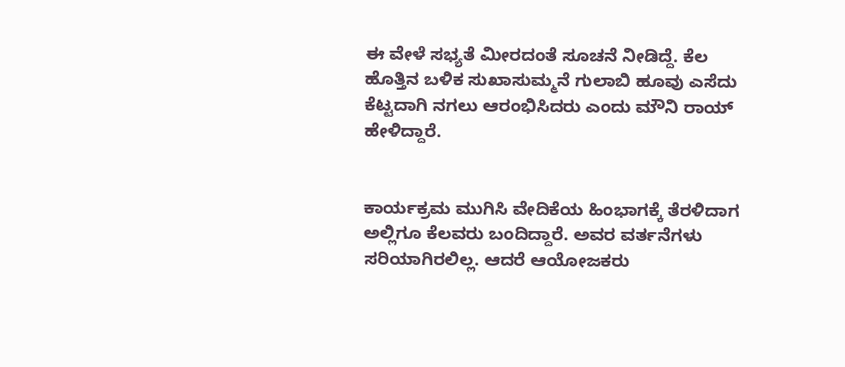ಈ ವೇಳೆ ಸಭ್ಯತೆ ಮೀರದಂತೆ ಸೂಚನೆ ನೀಡಿದ್ದೆ. ಕೆಲ ಹೊತ್ತಿನ ಬಳಿಕ ಸುಖಾಸುಮ್ಮನೆ ಗುಲಾಬಿ ಹೂವು ಎಸೆದು ಕೆಟ್ಟದಾಗಿ ನಗಲು ಆರಂಭಿಸಿದರು ಎಂದು ಮೌನಿ ರಾಯ್ ಹೇಳಿದ್ದಾರೆ.


ಕಾರ್ಯಕ್ರಮ ಮುಗಿಸಿ ವೇದಿಕೆಯ ಹಿಂಭಾಗಕ್ಕೆ ತೆರಳಿದಾಗ ಅಲ್ಲಿಗೂ ಕೆಲವರು ಬಂದಿದ್ದಾರೆ. ಅವರ ವರ್ತನೆಗಳು ಸರಿಯಾಗಿರಲಿಲ್ಲ. ಆದರೆ ಆಯೋಜಕರು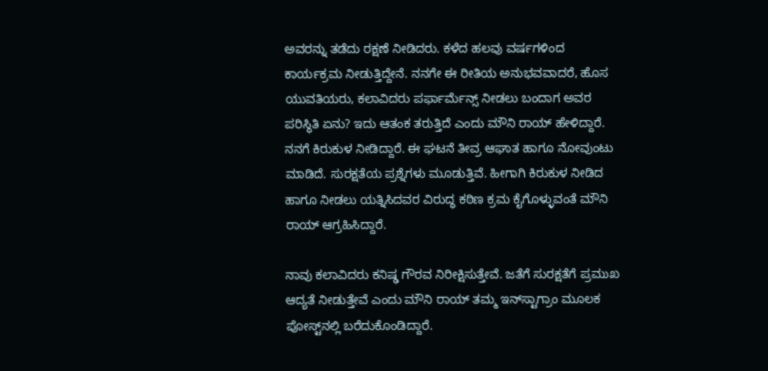ಅವರನ್ನು ತಡೆದು ರಕ್ಷಣೆ ನೀಡಿದರು. ಕಳೆದ ಹಲವು ವರ್ಷಗಳಿಂದ ಕಾರ್ಯಕ್ರಮ ನೀಡುತ್ತಿದ್ದೇನೆ. ನನಗೇ ಈ ರೀತಿಯ ಅನುಭವವಾದರೆ, ಹೊಸ ಯುವತಿಯರು, ಕಲಾವಿದರು ಪರ್ಫಾರ್ಮೆನ್ಸ್ ನೀಡಲು ಬಂದಾಗ ಅವರ ಪರಿಸ್ಥಿತಿ ಏನು? ಇದು ಆತಂಕ ತರುತ್ತಿದೆ ಎಂದು ಮೌನಿ ರಾಯ್ ಹೇಳಿದ್ದಾರೆ.
ನನಗೆ ಕಿರುಕುಳ ನೀಡಿದ್ದಾರೆ. ಈ ಘಟನೆ ತೀವ್ರ ಆಘಾತ ಹಾಗೂ ನೋವುಂಟು ಮಾಡಿದೆ. ಸುರಕ್ಷತೆಯ ಪ್ರಶ್ನೆಗಳು ಮೂಡುತ್ತಿವೆ. ಹೀಗಾಗಿ ಕಿರುಕುಳ ನೀಡಿದ ಹಾಗೂ ನೀಡಲು ಯತ್ನಿಸಿದವರ ವಿರುದ್ಧ ಕಠಿಣ ಕ್ರಮ ಕೈಗೊಳ್ಳುವಂತೆ ಮೌನಿ ರಾಯ್ ಆಗ್ರಹಿಸಿದ್ದಾರೆ.

ನಾವು ಕಲಾವಿದರು ಕನಿಷ್ಢ ಗೌರವ ನಿರೀಕ್ಷಿಸುತ್ತೇವೆ. ಜತೆಗೆ ಸುರಕ್ಷತೆಗೆ ಪ್ರಮುಖ ಆದ್ಯತೆ ನೀಡುತ್ತೇವೆ ಎಂದು ಮೌನಿ ರಾಯ್ ತಮ್ಮ ಇನ್‌ಸ್ಟಾಗ್ರಾಂ ಮೂಲಕ ಪೋಸ್ಟ್‌ನಲ್ಲಿ ಬರೆದುಕೊಂಡಿದ್ದಾರೆ.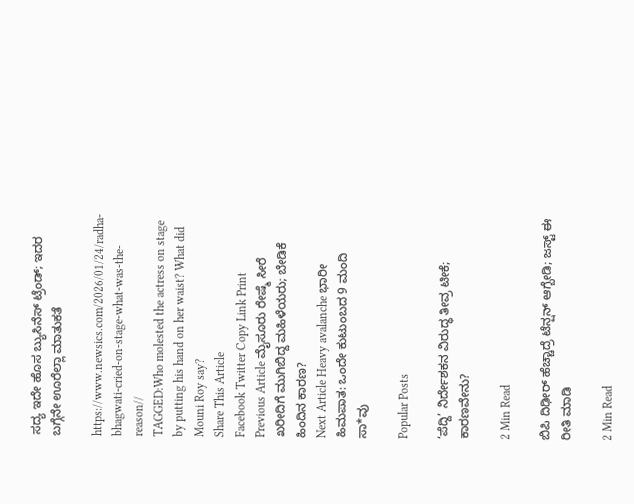ಸದ್ಯ ಇದೇ ಹೊಸ ಬ್ಯುಸಿನೆಸ್ ಟ್ರೆಂಡ್; ಇದರ ಬಗ್ಗೆನೇ ಊರೆಲ್ಲಾ ಮಾತುಕತೆ

https://www.newsics.com/2026/01/24/radha-bhagwati-cried-on-stage-what-was-the-reason//
TAGGED:Who molested the actress on stage by putting his hand on her waist? What did Mouni Roy say?
Share This Article
Facebook Twitter Copy Link Print
Previous Article ಮೈಸೂರು ರೇಷ್ಮೆ ಸೀರೆ ಖರೀದಿಗೆ ಮುಗಿಬಿದ್ದ ಮಹಿಳೆಯರು; ಬೇಡಿಕೆ ಹಿಂದಿನ ಕಾರಣ?
Next Article Heavy avalanche ಭಾರೀ ಹಿಮಪಾತ: ಒಂದೇ ಕುಟುಂಬದ 9 ಮಂದಿ ಸಾ*ವು

Popular Posts

‘ಪೆದ್ದಿ’ ನಿರ್ದೇಶಕನ ವಿರುದ್ಧ ತೀವ್ರ ಟೀಕೆ; ಕಾರಣವೇನು?

2 Min Read

ಬಿಪಿ ದಿಢೀರ್ ಹೆಚ್ಚಾದ್ರೆ ಟೆನ್ಷನ್ ಆಗ್ಬೇಡಿ; ಜಸ್ಟ್ ಈ ರೀತಿ ಮಾಡಿ

2 Min Read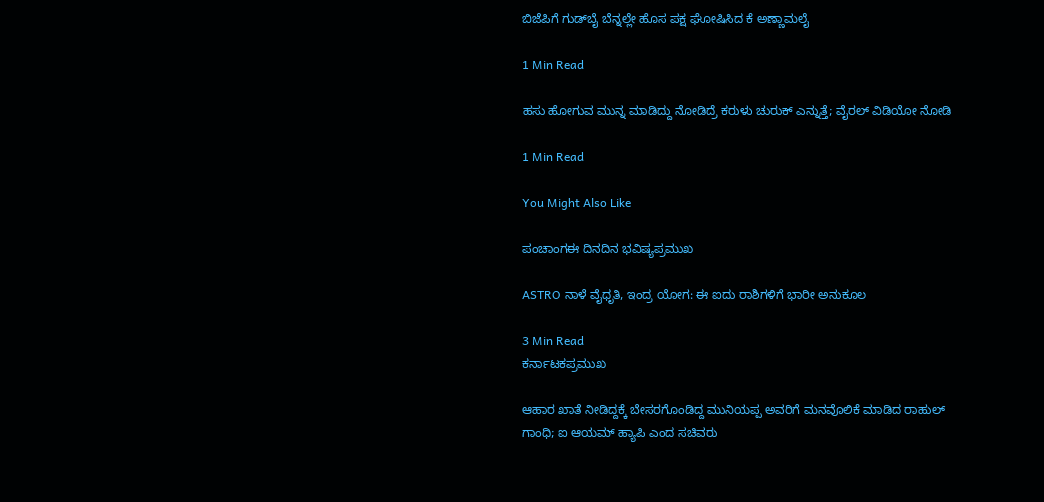ಬಿಜೆಪಿಗೆ ಗುಡ್‌ಬೈ ಬೆನ್ನಲ್ಲೇ ಹೊಸ ಪಕ್ಷ ಘೋಷಿಸಿದ ಕೆ ಅಣ್ಣಾಮಲೈ

1 Min Read

ಹಸು ಹೋಗುವ ಮುನ್ನ ಮಾಡಿದ್ದು ನೋಡಿದ್ರೆ ಕರುಳು ಚುರುಕ್ ಎನ್ನುತ್ತೆ; ವೈರಲ್ ವಿಡಿಯೋ ನೋಡಿ

1 Min Read

You Might Also Like

ಪಂಚಾಂಗಈ ದಿನದಿನ ಭವಿಷ್ಯಪ್ರಮುಖ

ASTRO ನಾಳೆ ವೈಧೃತಿ, ಇಂದ್ರ ಯೋಗ: ಈ ಐದು ರಾಶಿಗಳಿಗೆ ಭಾರೀ ಅನುಕೂಲ

3 Min Read
ಕರ್ನಾಟಕಪ್ರಮುಖ

ಆಹಾರ ಖಾತೆ ನೀಡಿದ್ದಕ್ಕೆ ಬೇಸರಗೊಂಡಿದ್ದ ಮುನಿಯಪ್ಪ ಅವರಿಗೆ ಮನವೊಲಿಕೆ ಮಾಡಿದ ರಾಹುಲ್ ಗಾಂಧಿ; ಐ ಆಯಮ್ ಹ್ಯಾಪಿ ಎಂದ ಸಚಿವರು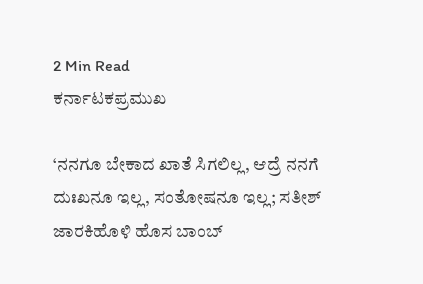2 Min Read
ಕರ್ನಾಟಕಪ್ರಮುಖ

‘ನನಗೂ ಬೇಕಾದ ಖಾತೆ ಸಿಗಲಿಲ್ಲ, ಆದ್ರೆ ನನಗೆ ದುಃಖನೂ ಇಲ್ಲ, ಸಂತೋಷನೂ ಇಲ್ಲ; ಸತೀಶ್ ಜಾರಕಿಹೊಳಿ ಹೊಸ ಬಾಂಬ್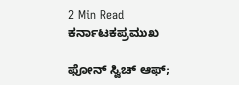2 Min Read
ಕರ್ನಾಟಕಪ್ರಮುಖ

ಫೋನ್ ಸ್ವಿಚ್ ಆಫ್;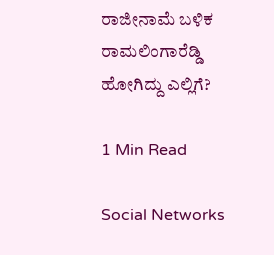ರಾಜೀನಾಮೆ ಬಳಿಕ ರಾಮಲಿಂಗಾರೆಡ್ಡಿ ಹೋಗಿದ್ದು ಎಲ್ಲಿಗೆ?

1 Min Read

Social Networks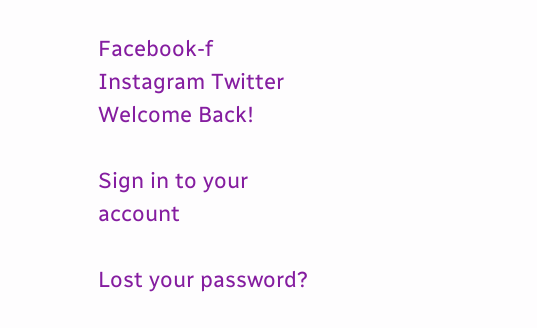Facebook-f Instagram Twitter
Welcome Back!

Sign in to your account

Lost your password?